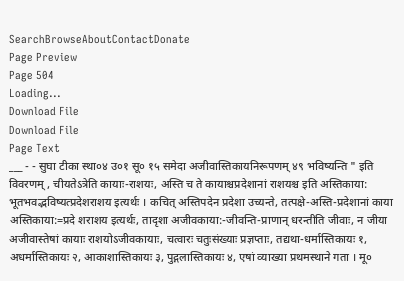SearchBrowseAboutContactDonate
Page Preview
Page 504
Loading...
Download File
Download File
Page Text
___ - - सुघा टीका स्था०४ उ०१ सू० १५ समेदा अजीवास्तिकायनिरूपणम् ४९ भविष्यन्ति " इति विवरणम् , चीयतेऽत्रेति कायाः-राशयः, अस्ति च ते कायाश्चप्रदेशानां राशयश्च इति अस्तिकाया: भूतभवद्भविष्यत्प्रदेशराशय इत्यर्थः । कचित् अस्तिपदेन प्रदेशा उच्यन्ते, तत्पक्षे-अस्ति-प्रदेशानां काया अस्तिकाया:=प्रदे शराशय इत्यर्थः, तादृशा अजीवकाया:-जीवन्ति-प्राणान् धरन्तीति जीवाः, न जीया अजीवास्तेषां कायाः राशयोऽजीवकायाः, चत्वारः चतुःसंख्याः प्रज्ञप्ताः, तद्यथा-धर्मास्तिकायः १, अधर्मास्तिकायः २, आकाशास्तिकायः ३, पुद्गलास्तिकायः ४, एषां व्याख्या प्रथमस्थाने गता । मू०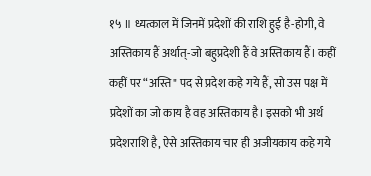१५ ॥ ध्यत्काल में जिनमें प्रदेशों की राशि हुई है-होगी, वे अस्तिकाय हैं अर्थात्-जो बहुप्रदेशी हैं वे अस्तिकाय हैं। कहीं कहीं पर “अस्ति" पद से प्रदेश कहे गये हैं, सो उस पक्ष में प्रदेशों का जो काय है वह अस्तिकाय है। इसको भी अर्थ प्रदेशराशि है, ऐसे अस्तिकाय चार ही अजीयकाय कहे गये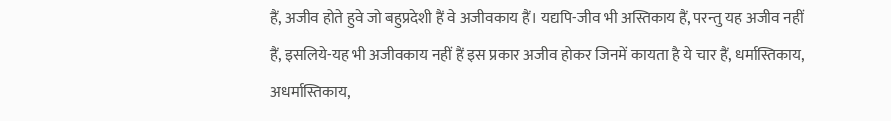हैं, अजीव होते हुवे जो बहुप्रदेशी हैं वे अजीवकाय हैं। यद्यपि-जीव भी अस्तिकाय हैं, परन्तु यह अजीव नहीं हैं, इसलिये-यह भी अजीवकाय नहीं हैं इस प्रकार अजीव होकर जिनमें कायता है ये चार हैं, धर्मास्तिकाय, अधर्मास्तिकाय,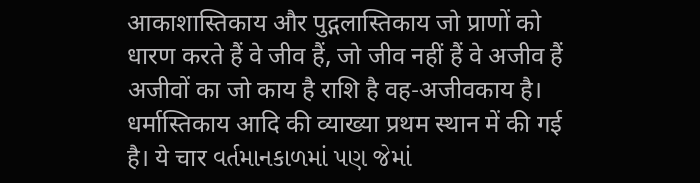आकाशास्तिकाय और पुद्गलास्तिकाय जो प्राणों को धारण करते हैं वे जीव हैं, जो जीव नहीं हैं वे अजीव हैं अजीवों का जो काय है राशि है वह-अजीवकाय है। धर्मास्तिकाय आदि की व्याख्या प्रथम स्थान में की गई है। ये चार વર્તમાનકાળમાં પણ જેમાં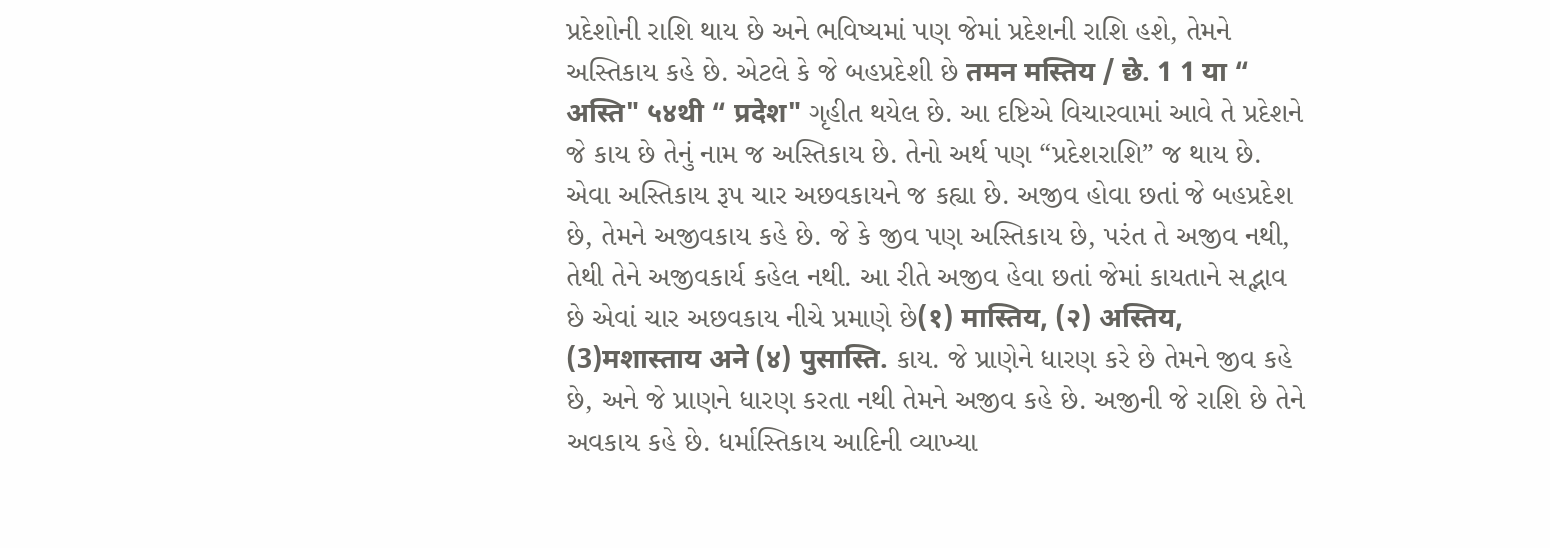પ્રદેશોની રાશિ થાય છે અને ભવિષ્યમાં પણ જેમાં પ્રદેશની રાશિ હશે, તેમને અસ્તિકાય કહે છે. એટલે કે જે બહપ્રદેશી છે तमन मस्तिय / छे. 1 1 या “ अस्ति" ५४थी “ प्रदेश" ગૃહીત થયેલ છે. આ દષ્ટિએ વિચારવામાં આવે તે પ્રદેશને જે કાય છે તેનું નામ જ અસ્તિકાય છે. તેનો અર્થ પણ “પ્રદેશરાશિ” જ થાય છે. એવા અસ્તિકાય રૂપ ચાર અછવકાયને જ કહ્યા છે. અજીવ હોવા છતાં જે બહપ્રદેશ છે, તેમને અજીવકાય કહે છે. જે કે જીવ પણ અસ્તિકાય છે, પરંત તે અજીવ નથી, તેથી તેને અજીવકાર્ય કહેલ નથી. આ રીતે અજીવ હેવા છતાં જેમાં કાયતાને સદ્ભાવ છે એવાં ચાર અછવકાય નીચે પ્રમાણે છે(१) मास्तिय, (२) अस्तिय, (3)मशास्ताय अने (४) पुसास्ति. કાય. જે પ્રાણેને ધારણ કરે છે તેમને જીવ કહે છે, અને જે પ્રાણને ધારણ કરતા નથી તેમને અજીવ કહે છે. અજીની જે રાશિ છે તેને અવકાય કહે છે. ધર્માસ્તિકાય આદિની વ્યાખ્યા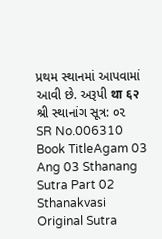પ્રથમ સ્થાનમાં આપવામાં આવી છે. અરૂપી था ६२ શ્રી સ્થાનાંગ સૂત્ર: ૦૨
SR No.006310
Book TitleAgam 03 Ang 03 Sthanang Sutra Part 02 Sthanakvasi
Original Sutra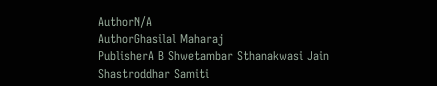AuthorN/A
AuthorGhasilal Maharaj
PublisherA B Shwetambar Sthanakwasi Jain Shastroddhar Samiti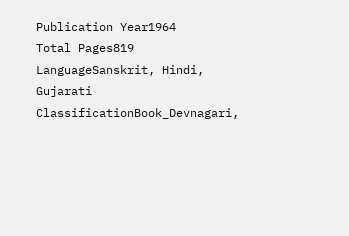Publication Year1964
Total Pages819
LanguageSanskrit, Hindi, Gujarati
ClassificationBook_Devnagari,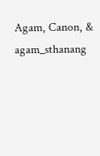Agam, Canon, & agam_sthanang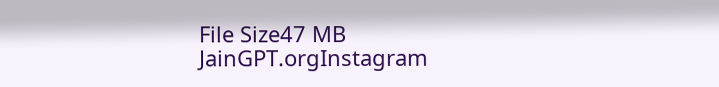File Size47 MB
JainGPT.orgInstagram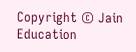Copyright © Jain Education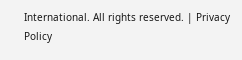International. All rights reserved. | Privacy Policy